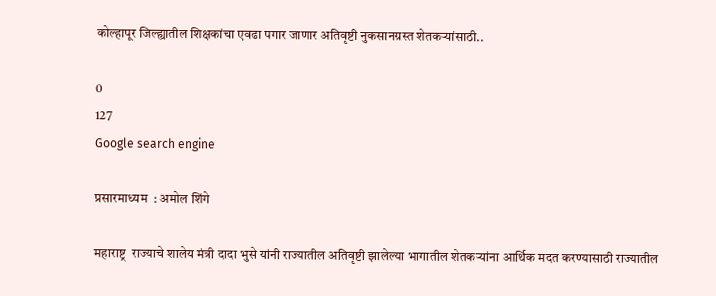कोल्हापूर जिल्ह्यातील शिक्षकांचा एवढा पगार जाणार अतिवृष्टी नुकसानग्रस्त शेतकऱ्यांसाठी..

0
127
Google search engine

प्रसारमाध्यम  : अमोल शिंगे

महाराष्ट्र  राज्याचे शालेय मंत्री दादा भुसे यांनी राज्यातील अतिवृष्टी झालेल्या भागातील शेतकऱ्यांना आर्थिक मदत करण्यासाठी राज्यातील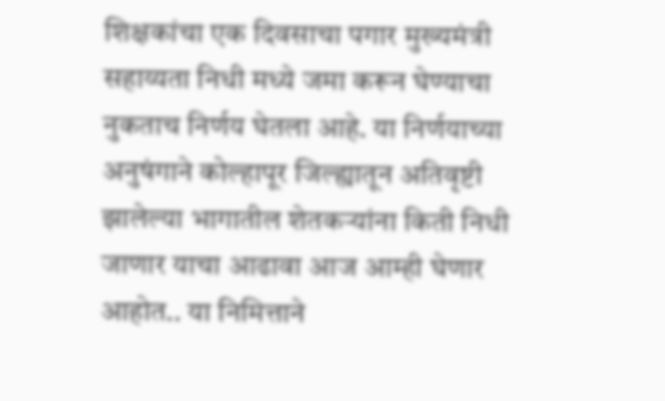शिक्षकांचा एक दिवसाचा पगार मुख्यमंत्री सहाय्यता निधी मध्ये जमा करून घेण्याचा नुकताच निर्णय घेतला आहे. या निर्णयाच्या अनुषंगाने कोल्हापूर जिल्ह्यातून अतिवृष्टी झालेल्या भागातील शेतकऱ्यांना किती निधी जाणार याचा आढावा आज आम्ही घेणार आहोत.. या निमित्ताने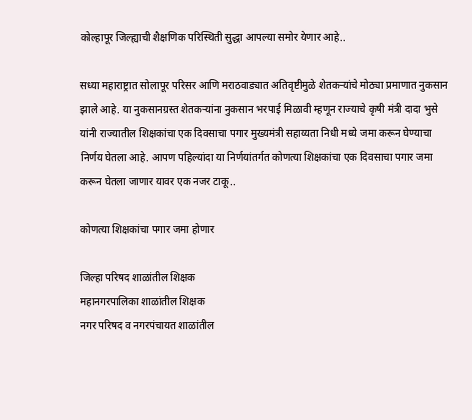कोल्हापूर जिल्ह्याची शैक्षणिक परिस्थिती सुद्धा आपल्या समोर येणार आहे..

सध्या महाराष्ट्रात सोलापूर परिसर आणि मराठवाड्यात अतिवृष्टीमुळे शेतकऱ्यांचे मोठ्या प्रमाणात नुकसान झाले आहे. या नुकसानग्रस्त शेतकऱ्यांना नुकसान भरपाई मिळावी म्हणून राज्याचे कृषी मंत्री दादा भुसे यांनी राज्यातील शिक्षकांचा एक दिवसाचा पगार मुख्यमंत्री सहाय्यता निधी मध्ये जमा करून घेण्याचा निर्णय घेतला आहे. आपण पहिल्यांदा या निर्णयांतर्गत कोणत्या शिक्षकांचा एक दिवसाचा पगार जमा करून घेतला जाणार यावर एक नजर टाकू..

कोणत्या शिक्षकांचा पगार जमा होणार

जिल्हा परिषद शाळांतील शिक्षक
महानगरपालिका शाळांतील शिक्षक
नगर परिषद व नगरपंचायत शाळांतील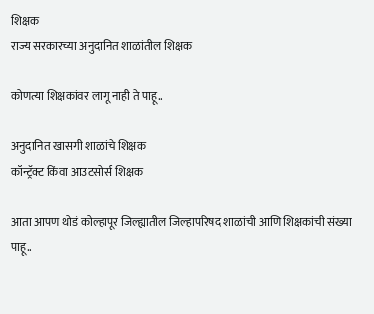शिक्षक
राज्य सरकारच्या अनुदानित शाळांतील शिक्षक

कोणत्या शिक्षकांवर लागू नाही ते पाहू..

अनुदानित खासगी शाळांचे शिक्षक
कॉन्ट्रॅक्ट किंवा आउटसोर्स शिक्षक

आता आपण थोडं कोल्हापूर जिल्ह्यातील जिल्हापरिषद शाळांची आणि शिक्षकांची संख्या पाहू..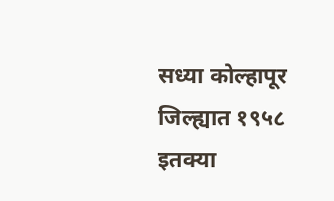सध्या कोल्हापूर जिल्ह्यात १९५८ इतक्या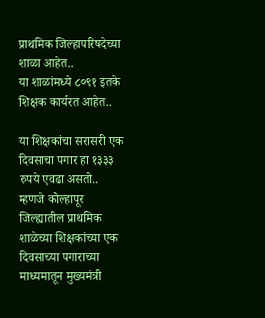प्राथमिक जिल्हापरिषदेच्या शाळा आहेत..
या शाळांमध्ये ८०९१ इतके शिक्षक कार्यरत आहेत..

या शिक्षकांचा सरासरी एक दिवसाचा पगार हा १३३३ रुपये एवढा असतो..
म्हणजे कोल्हापूर जिल्ह्यातील प्राथमिक शाळेच्या शिक्षकांच्या एक दिवसाच्या पगाराच्या माध्यमातून मुख्यमंत्री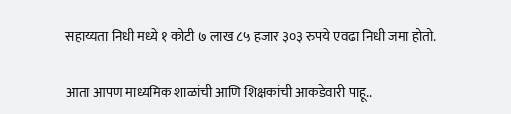सहाय्यता निधी मध्ये १ कोटी ७ लाख ८५ हजार ३०३ रुपये एवढा निधी जमा होतो.

आता आपण माध्यमिक शाळांची आणि शिक्षकांची आकडेवारी पाहू..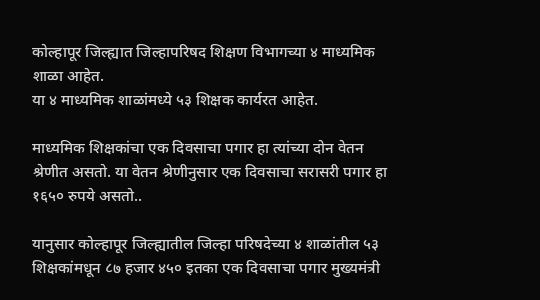कोल्हापूर जिल्ह्यात जिल्हापरिषद शिक्षण विभागच्या ४ माध्यमिक शाळा आहेत.
या ४ माध्यमिक शाळांमध्ये ५३ शिक्षक कार्यरत आहेत.

माध्यमिक शिक्षकांचा एक दिवसाचा पगार हा त्यांच्या दोन वेतन श्रेणीत असतो. या वेतन श्रेणीनुसार एक दिवसाचा सरासरी पगार हा १६५० रुपये असतो..

यानुसार कोल्हापूर जिल्ह्यातील जिल्हा परिषदेच्या ४ शाळांतील ५३ शिक्षकांमधून ८७ हजार ४५० इतका एक दिवसाचा पगार मुख्यमंत्री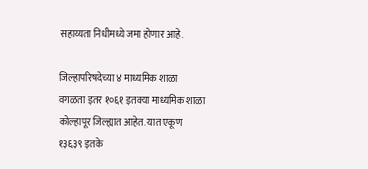सहाय्यता निधीमध्ये जमा होणार आहे.

जिल्हापरिषदेच्या ४ माध्यमिक शाळा वगळता इतर १०६१ इतक्या माध्यमिक शाळा कोल्हापूर जिल्ह्यात आहेत. यात एकूण १३६३९ इतके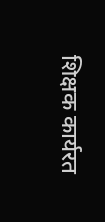शिक्षक कार्यरत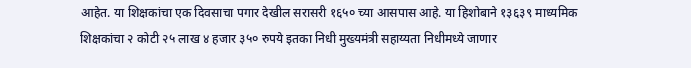आहेत. या शिक्षकांचा एक दिवसाचा पगार देखील सरासरी १६५० च्या आसपास आहे. या हिशोबाने १३६३९ माध्यमिक शिक्षकांचा २ कोटी २५ लाख ४ हजार ३५० रुपये इतका निधी मुख्यमंत्री सहाय्यता निधीमध्ये जाणार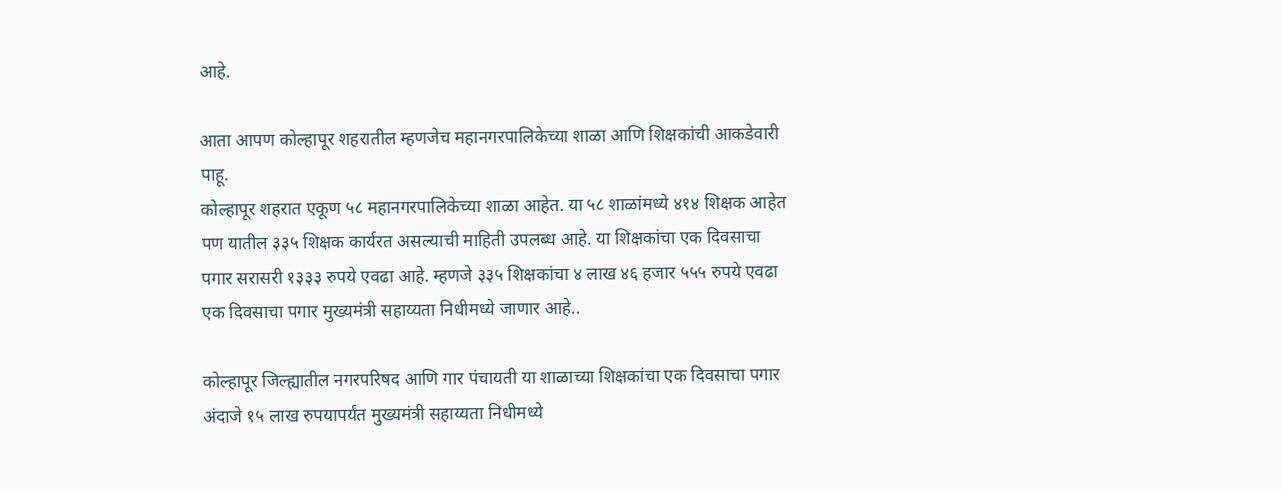आहे.

आता आपण कोल्हापूर शहरातील म्हणजेच महानगरपालिकेच्या शाळा आणि शिक्षकांची आकडेवारी पाहू.
कोल्हापूर शहरात एकूण ५८ महानगरपालिकेच्या शाळा आहेत. या ५८ शाळांमध्ये ४१४ शिक्षक आहेत पण यातील ३३५ शिक्षक कार्यरत असल्याची माहिती उपलब्ध आहे. या शिक्षकांचा एक दिवसाचा पगार सरासरी १३३३ रुपये एवढा आहे. म्हणजे ३३५ शिक्षकांचा ४ लाख ४६ हजार ५५५ रुपये एवढा एक दिवसाचा पगार मुख्यमंत्री सहाय्यता निधीमध्ये जाणार आहे..

कोल्हापूर जिल्ह्यातील नगरपरिषद आणि गार पंचायती या शाळाच्या शिक्षकांचा एक दिवसाचा पगार अंदाजे १५ लाख रुपयापर्यंत मुख्यमंत्री सहाय्यता निधीमध्ये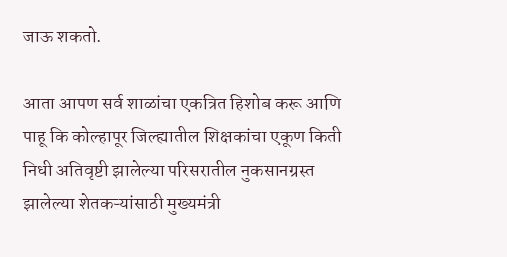जाऊ शकतो.

आता आपण सर्व शाळांचा एकत्रित हिशोब करू आणि पाहू कि कोल्हापूर जिल्ह्यातील शिक्षकांचा एकूण किती निधी अतिवृष्टी झालेल्या परिसरातील नुकसानग्रस्त झालेल्या शेतकऱ्यांसाठी मुख्यमंत्री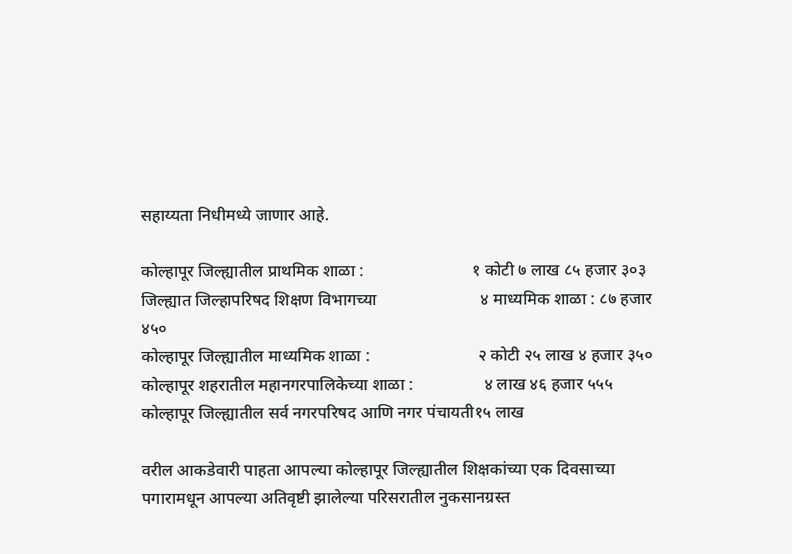सहाय्यता निधीमध्ये जाणार आहे.

कोल्हापूर जिल्ह्यातील प्राथमिक शाळा :                          १ कोटी ७ लाख ८५ हजार ३०३
जिल्ह्यात जिल्हापरिषद शिक्षण विभागच्या                         ४ माध्यमिक शाळा : ८७ हजार ४५०
कोल्हापूर जिल्ह्यातील माध्यमिक शाळा :                          २ कोटी २५ लाख ४ हजार ३५०
कोल्हापूर शहरातील महानगरपालिकेच्या शाळा :                 ४ लाख ४६ हजार ५५५
कोल्हापूर जिल्ह्यातील सर्व नगरपरिषद आणि नगर पंचायती१५ लाख

वरील आकडेवारी पाहता आपल्या कोल्हापूर जिल्ह्यातील शिक्षकांच्या एक दिवसाच्या पगारामधून आपल्या अतिवृष्टी झालेल्या परिसरातील नुकसानग्रस्त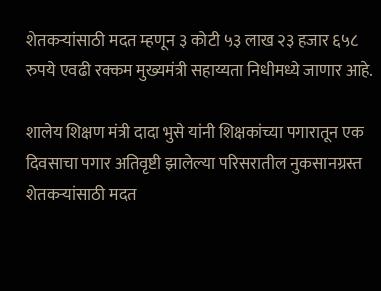शेतकऱ्यांसाठी मदत म्हणून ३ कोटी ५३ लाख २३ हजार ६५८ रुपये एवढी रक्कम मुख्यमंत्री सहाय्यता निधीमध्ये जाणार आहे.

शालेय शिक्षण मंत्री दादा भुसे यांनी शिक्षकांच्या पगारातून एक दिवसाचा पगार अतिवृष्टी झालेल्या परिसरातील नुकसानग्रस्त शेतकऱ्यांसाठी मदत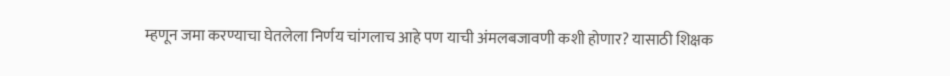म्हणून जमा करण्याचा घेतलेला निर्णय चांगलाच आहे पण याची अंमलबजावणी कशी होणार? यासाठी शिक्षक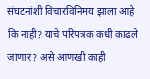संघटनांशी विचारविनिमय झाला आहे कि नाही? याचे परिपत्रक कधी काढले जाणार? असे आणखी काही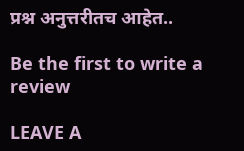प्रश्न अनुत्तरीतच आहेत..

Be the first to write a review

LEAVE A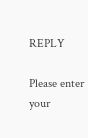REPLY

Please enter your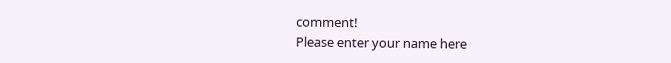comment!
Please enter your name here